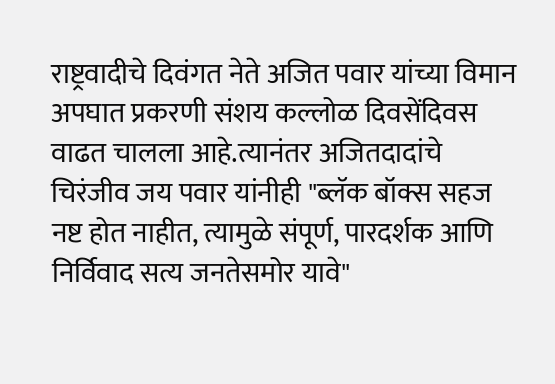राष्ट्रवादीचे दिवंगत नेते अजित पवार यांच्या विमान अपघात प्रकरणी संशय कल्लोळ दिवसेंदिवस वाढत चालला आहे.त्यानंतर अजितदादांचे चिरंजीव जय पवार यांनीही "ब्लॅक बॉक्स सहज नष्ट होत नाहीत, त्यामुळे संपूर्ण, पारदर्शक आणि निर्विवाद सत्य जनतेसमोर यावे"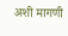अशी मागणी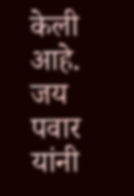केली आहे. जय पवार यांनी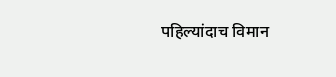पहिल्यांदाच विमान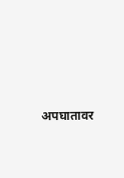अपघातावर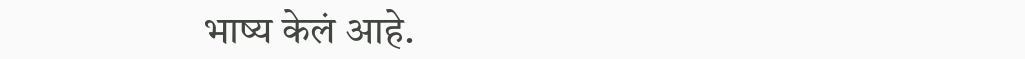भाष्य केलं आहे.